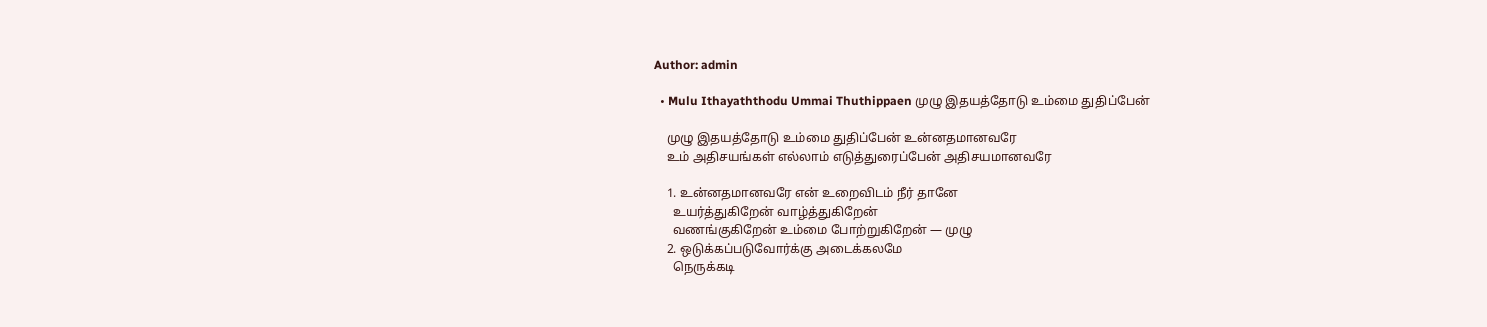Author: admin

  • Mulu Ithayaththodu Ummai Thuthippaen முழு இதயத்தோடு உம்மை துதிப்பேன்

    முழு இதயத்தோடு உம்மை துதிப்பேன் உன்னதமானவரே
    உம் அதிசயங்கள் எல்லாம் எடுத்துரைப்பேன் அதிசயமானவரே

    1. உன்னதமானவரே என் உறைவிடம் நீர் தானே
      உயர்த்துகிறேன் வாழ்த்துகிறேன்
      வணங்குகிறேன் உம்மை போற்றுகிறேன் — முழு
    2. ஒடுக்கப்படுவோர்க்கு அடைக்கலமே
      நெருக்கடி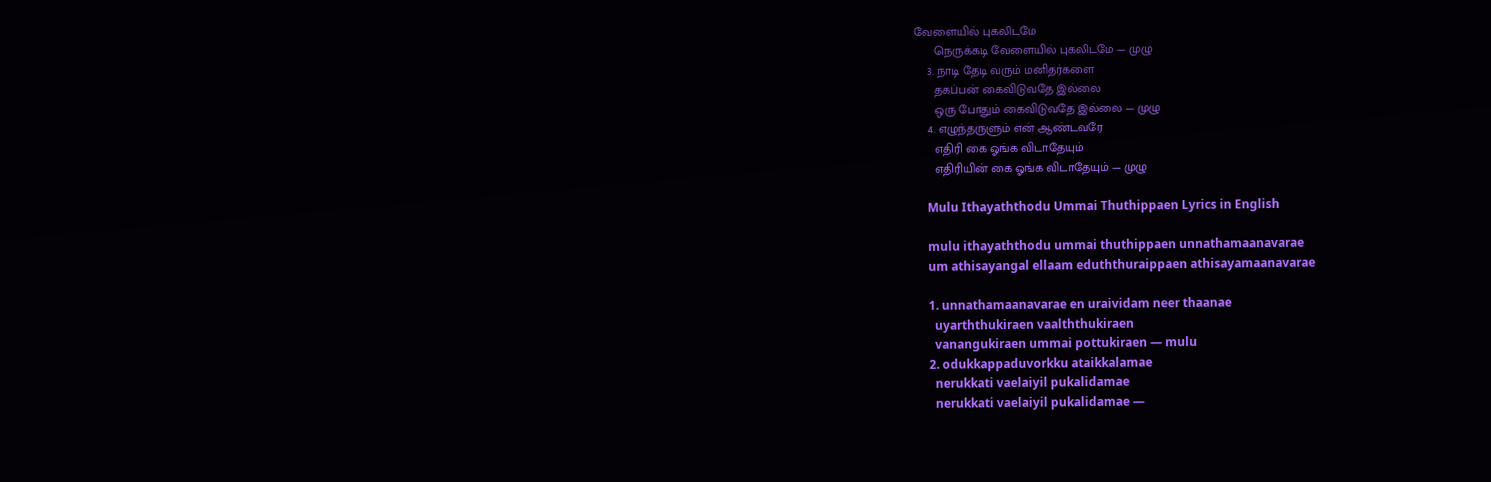வேளையில் புகலிடமே
      நெருக்கடி வேளையில் புகலிடமே — முழு
    3. நாடி தேடி வரும் மனிதர்களை
      தகப்பன் கைவிடுவதே இல்லை
      ஒரு போதும் கைவிடுவதே இல்லை — முழு
    4. எழுந்தருளும் என் ஆண்டவரே
      எதிரி கை ஓங்க விடாதேயும்
      எதிரியின் கை ஓங்க விடாதேயும் — முழு

    Mulu Ithayaththodu Ummai Thuthippaen Lyrics in English

    mulu ithayaththodu ummai thuthippaen unnathamaanavarae
    um athisayangal ellaam eduththuraippaen athisayamaanavarae

    1. unnathamaanavarae en uraividam neer thaanae
      uyarththukiraen vaalththukiraen
      vanangukiraen ummai pottukiraen — mulu
    2. odukkappaduvorkku ataikkalamae
      nerukkati vaelaiyil pukalidamae
      nerukkati vaelaiyil pukalidamae —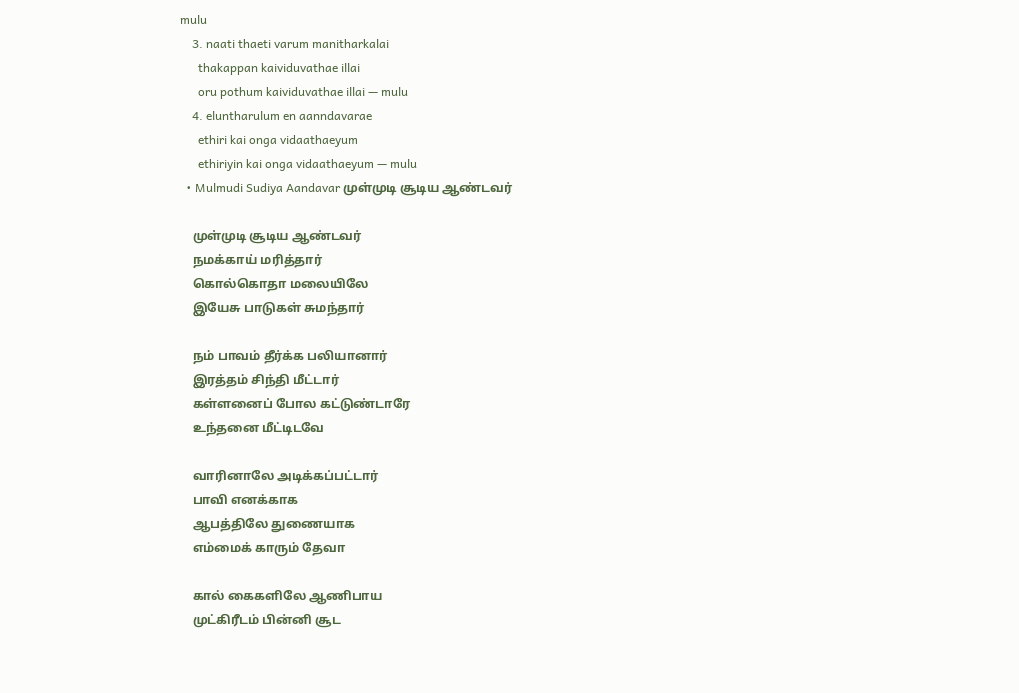mulu
    3. naati thaeti varum manitharkalai
      thakappan kaividuvathae illai
      oru pothum kaividuvathae illai — mulu
    4. eluntharulum en aanndavarae
      ethiri kai onga vidaathaeyum
      ethiriyin kai onga vidaathaeyum — mulu
  • Mulmudi Sudiya Aandavar முள்முடி சூடிய ஆண்டவர்

    முள்முடி சூடிய ஆண்டவர்
    நமக்காய் மரித்தார்
    கொல்கொதா மலையிலே
    இயேசு பாடுகள் சுமந்தார்

    நம் பாவம் தீர்க்க பலியானார்
    இரத்தம் சிந்தி மீட்டார்
    கள்ளனைப் போல கட்டுண்டாரே
    உந்தனை மீட்டிடவே

    வாரினாலே அடிக்கப்பட்டார்
    பாவி எனக்காக
    ஆபத்திலே துணையாக
    எம்மைக் காரும் தேவா

    கால் கைகளிலே ஆணிபாய
    முட்கிரீடம் பின்னி சூட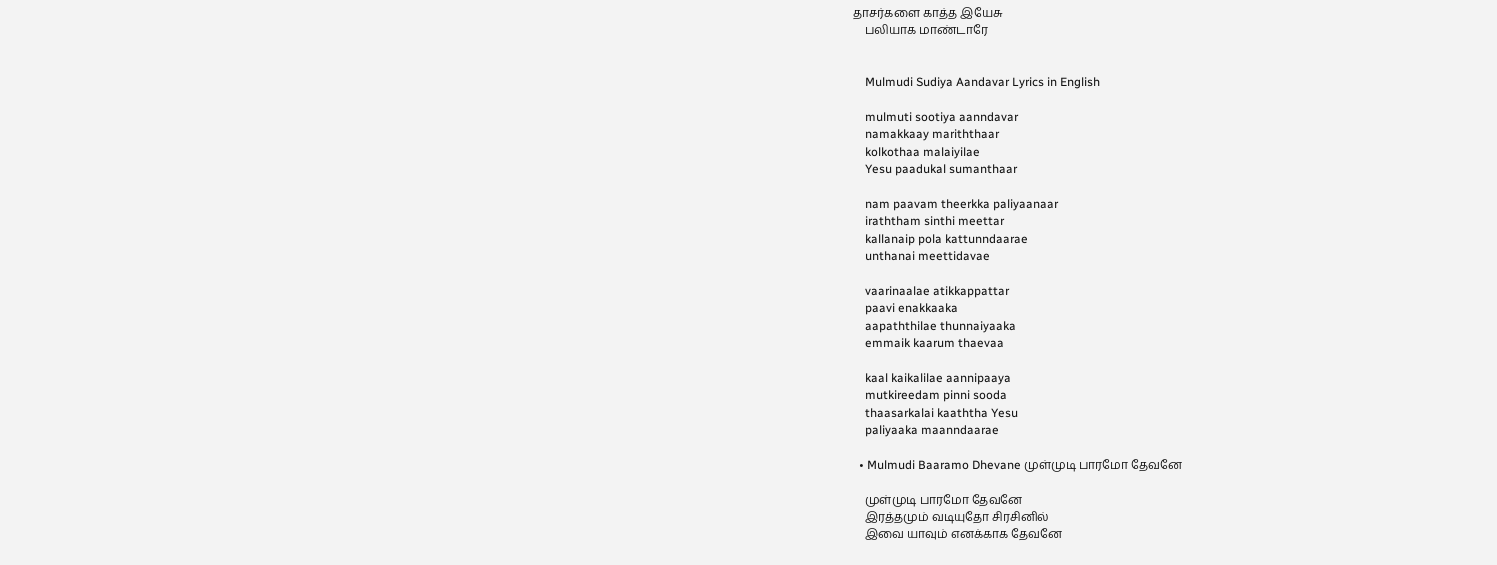தாசர்களை காத்த இயேசு
    பலியாக மாண்டாரே


    Mulmudi Sudiya Aandavar Lyrics in English

    mulmuti sootiya aanndavar
    namakkaay mariththaar
    kolkothaa malaiyilae
    Yesu paadukal sumanthaar

    nam paavam theerkka paliyaanaar
    iraththam sinthi meettar
    kallanaip pola kattunndaarae
    unthanai meettidavae

    vaarinaalae atikkappattar
    paavi enakkaaka
    aapaththilae thunnaiyaaka
    emmaik kaarum thaevaa

    kaal kaikalilae aannipaaya
    mutkireedam pinni sooda
    thaasarkalai kaaththa Yesu
    paliyaaka maanndaarae

  • Mulmudi Baaramo Dhevane முள்முடி பாரமோ தேவனே

    முள்முடி பாரமோ தேவனே
    இரத்தமும் வடியுதோ சிரசினில்
    இவை யாவும் எனக்காக தேவனே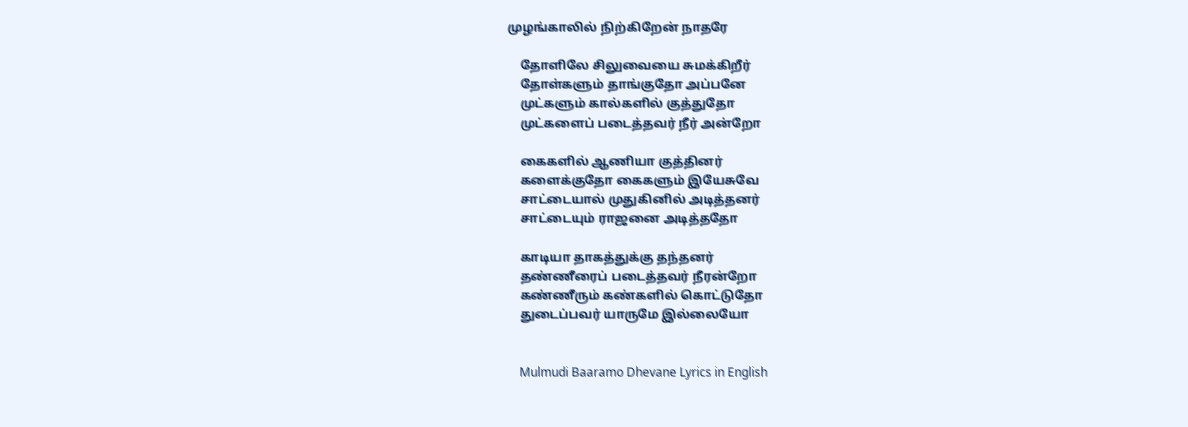முழங்காலில் நிற்கிறேன் நாதரே

    தோளிலே சிலுவையை சுமக்கிறீர்
    தோள்களும் தாங்குதோ அப்பனே
    முட்களும் கால்களில் குத்துதோ
    முட்களைப் படைத்தவர் நீர் அன்றோ

    கைகளில் ஆணியா குத்தினர்
    களைக்குதோ கைகளும் இயேசுவே
    சாட்டையால் முதுகினில் அடித்தனர்
    சாட்டையும் ராஜனை அடித்ததோ

    காடியா தாகத்துக்கு தந்தனர்
    தண்ணீரைப் படைத்தவர் நீரன்றோ
    கண்ணீரும் கண்களில் கொட்டுதோ
    துடைப்பவர் யாருமே இல்லையோ


    Mulmudi Baaramo Dhevane Lyrics in English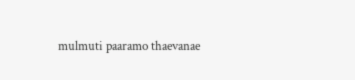mulmuti paaramo thaevanae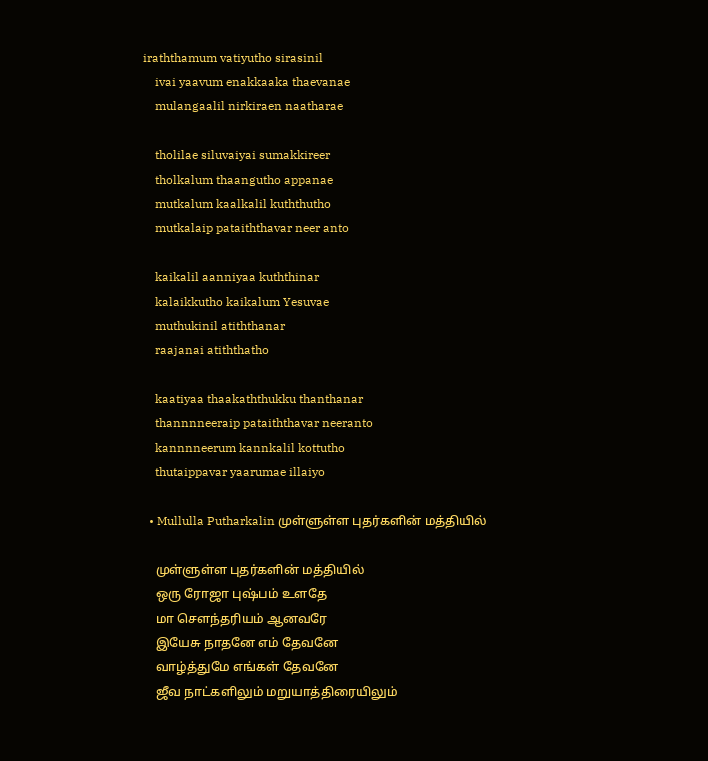iraththamum vatiyutho sirasinil
    ivai yaavum enakkaaka thaevanae
    mulangaalil nirkiraen naatharae

    tholilae siluvaiyai sumakkireer
    tholkalum thaangutho appanae
    mutkalum kaalkalil kuththutho
    mutkalaip pataiththavar neer anto

    kaikalil aanniyaa kuththinar
    kalaikkutho kaikalum Yesuvae
    muthukinil atiththanar
    raajanai atiththatho

    kaatiyaa thaakaththukku thanthanar
    thannnneeraip pataiththavar neeranto
    kannnneerum kannkalil kottutho
    thutaippavar yaarumae illaiyo

  • Mullulla Putharkalin முள்ளுள்ள புதர்களின் மத்தியில்

    முள்ளுள்ள புதர்களின் மத்தியில்
    ஒரு ரோஜா புஷ்பம் உளதே
    மா சௌந்தரியம் ஆனவரே
    இயேசு நாதனே எம் தேவனே
    வாழ்த்துமே எங்கள் தேவனே
    ஜீவ நாட்களிலும் மறுயாத்திரையிலும்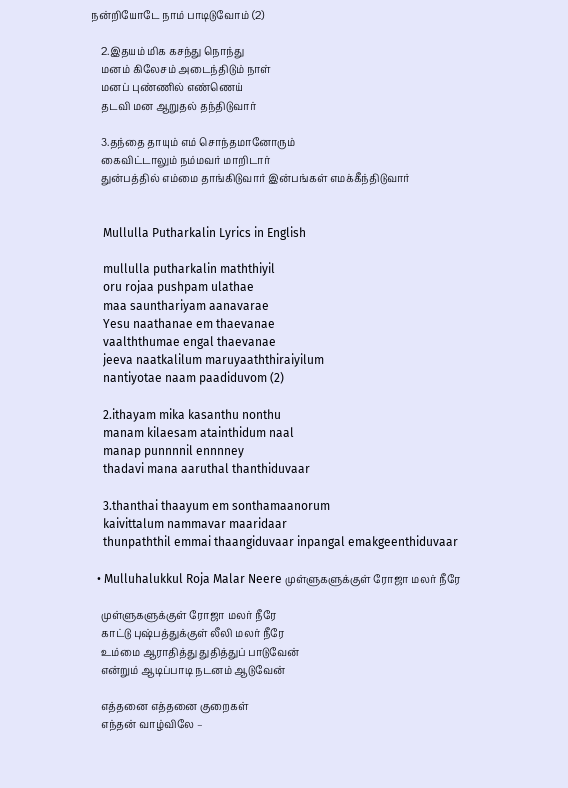நன்றியோடே நாம் பாடிடுவோம் (2)

    2.இதயம் மிக கசந்து நொந்து
    மனம் கிலேசம் அடைந்திடும் நாள்
    மனப் புண்ணில் எண்ணெய்
    தடவி மன ஆறுதல் தந்திடுவார்

    3.தந்தை தாயும் எம் சொந்தமானோரும்
    கைவிட்டாலும் நம்மவர் மாறிடார்
    துன்பத்தில் எம்மை தாங்கிடுவார் இன்பங்கள் எமக்கீந்திடுவார்


    Mullulla Putharkalin Lyrics in English

    mullulla putharkalin maththiyil
    oru rojaa pushpam ulathae
    maa saunthariyam aanavarae
    Yesu naathanae em thaevanae
    vaalththumae engal thaevanae
    jeeva naatkalilum maruyaaththiraiyilum
    nantiyotae naam paadiduvom (2)

    2.ithayam mika kasanthu nonthu
    manam kilaesam atainthidum naal
    manap punnnnil ennnney
    thadavi mana aaruthal thanthiduvaar

    3.thanthai thaayum em sonthamaanorum
    kaivittalum nammavar maaridaar
    thunpaththil emmai thaangiduvaar inpangal emakgeenthiduvaar

  • Mulluhalukkul Roja Malar Neere முள்ளுகளுக்குள் ரோஜா மலர் நீரே

    முள்ளுகளுக்குள் ரோஜா மலர் நீரே
    காட்டு புஷ்பத்துக்குள் லீலி மலர் நீரே
    உம்மை ஆராதித்து துதித்துப் பாடுவேன்
    என்றும் ஆடிப்பாடி நடனம் ஆடுவேன்

    எத்தனை எத்தனை குறைகள்
    எந்தன் வாழ்விலே –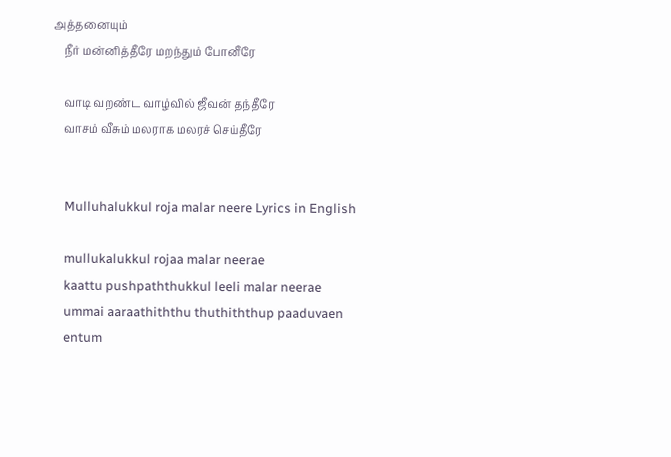அத்தனையும்
    நீர் மன்னித்தீரே மறந்தும் போனீரே

    வாடி வறண்ட வாழ்வில் ஜீவன் தந்தீரே
    வாசம் வீசும் மலராக மலரச் செய்தீரே


    Mulluhalukkul roja malar neere Lyrics in English

    mullukalukkul rojaa malar neerae
    kaattu pushpaththukkul leeli malar neerae
    ummai aaraathiththu thuthiththup paaduvaen
    entum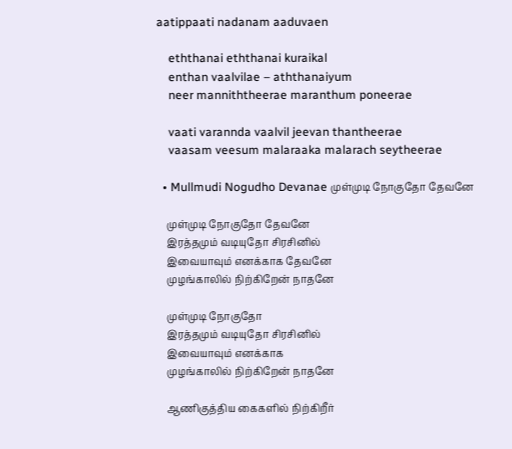aatippaati nadanam aaduvaen

    eththanai eththanai kuraikal
    enthan vaalvilae – aththanaiyum
    neer manniththeerae maranthum poneerae

    vaati varannda vaalvil jeevan thantheerae
    vaasam veesum malaraaka malarach seytheerae

  • Mullmudi Nogudho Devanae முள்முடி நோகுதோ தேவனே

    முள்முடி நோகுதோ தேவனே
    இரத்தமும் வடியுதோ சிரசினில்
    இவையாவும் எனக்காக தேவனே
    முழங்காலில் நிற்கிறேன் நாதனே

    முள்முடி நோகுதோ
    இரத்தமும் வடியுதோ சிரசினில்
    இவையாவும் எனக்காக
    முழங்காலில் நிற்கிறேன் நாதனே

    ஆணிகுத்திய கைகளில் நிற்கிறீர்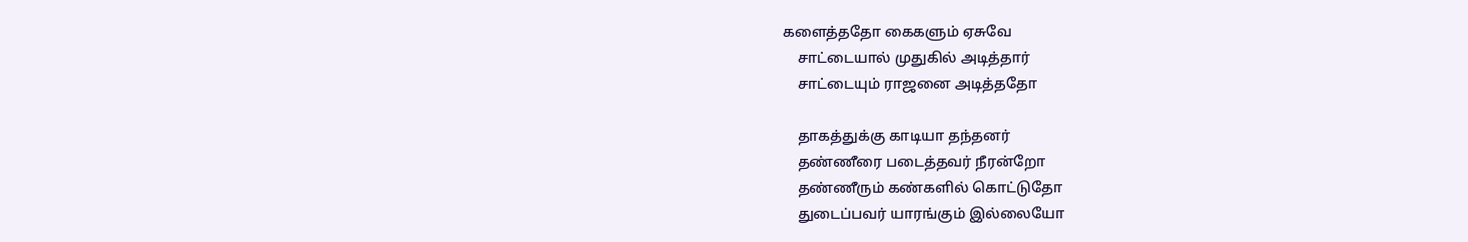களைத்ததோ கைகளும் ஏசுவே
    சாட்டையால் முதுகில் அடித்தார்
    சாட்டையும் ராஜனை அடித்ததோ

    தாகத்துக்கு காடியா தந்தனர்
    தண்ணீரை படைத்தவர் நீரன்றோ
    தண்ணீரும் கண்களில் கொட்டுதோ
    துடைப்பவர் யாரங்கும் இல்லையோ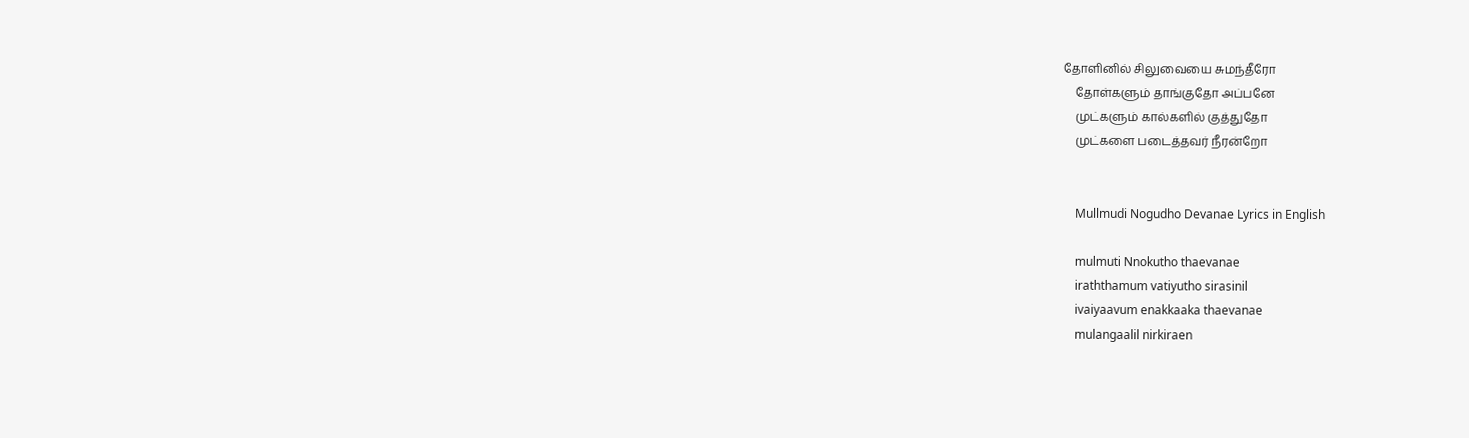தோளினில் சிலுவையை சுமந்தீரோ
    தோள்களும் தாங்குதோ அப்பனே
    முட்களும் கால்களில் குத்துதோ
    முட்களை படைத்தவர் நீரன்றோ


    Mullmudi Nogudho Devanae Lyrics in English

    mulmuti Nnokutho thaevanae
    iraththamum vatiyutho sirasinil
    ivaiyaavum enakkaaka thaevanae
    mulangaalil nirkiraen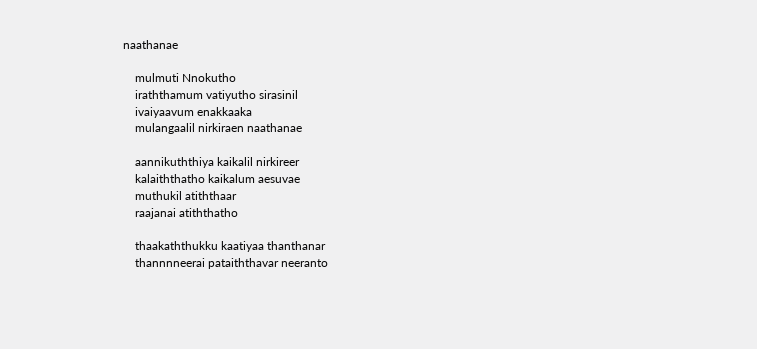naathanae

    mulmuti Nnokutho
    iraththamum vatiyutho sirasinil
    ivaiyaavum enakkaaka
    mulangaalil nirkiraen naathanae

    aannikuththiya kaikalil nirkireer
    kalaiththatho kaikalum aesuvae
    muthukil atiththaar
    raajanai atiththatho

    thaakaththukku kaatiyaa thanthanar
    thannnneerai pataiththavar neeranto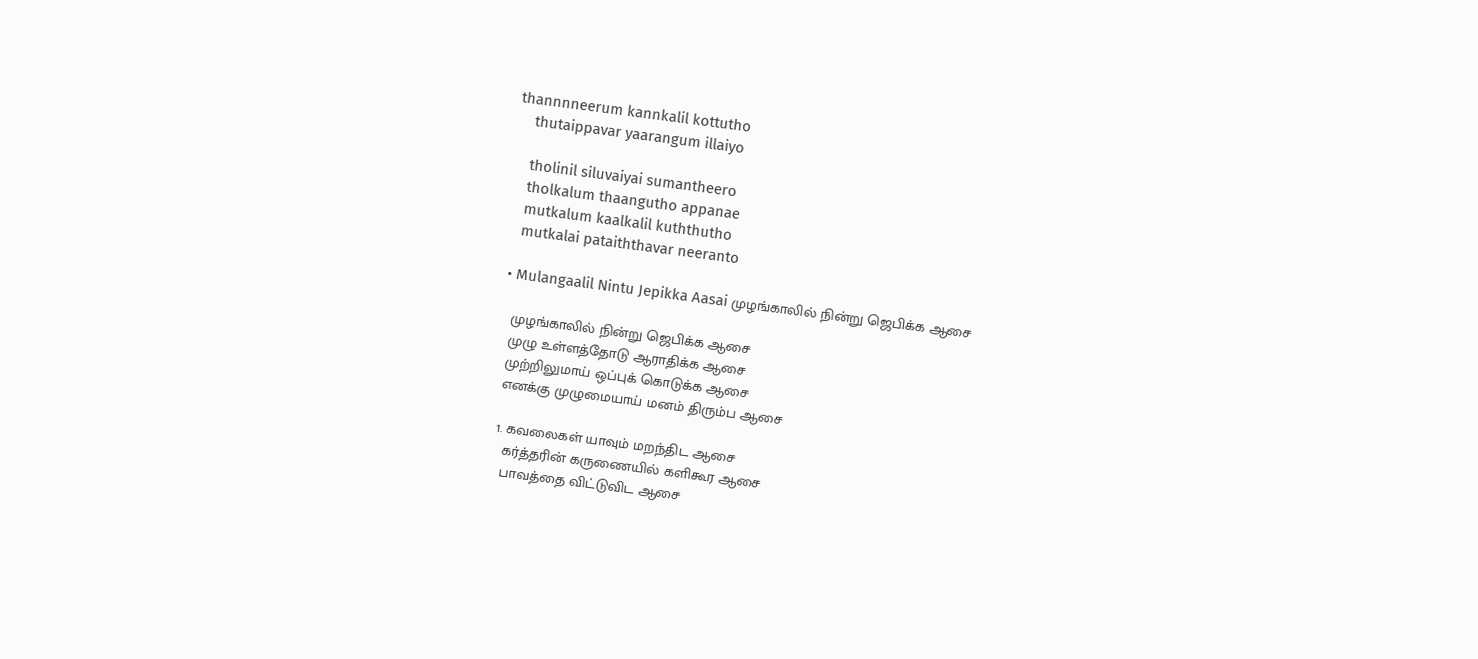thannnneerum kannkalil kottutho
    thutaippavar yaarangum illaiyo

    tholinil siluvaiyai sumantheero
    tholkalum thaangutho appanae
    mutkalum kaalkalil kuththutho
    mutkalai pataiththavar neeranto

  • Mulangaalil Nintu Jepikka Aasai முழங்காலில் நின்று ஜெபிக்க ஆசை

    முழங்காலில் நின்று ஜெபிக்க ஆசை
    முழு உள்ளத்தோடு ஆராதிக்க ஆசை
    முற்றிலுமாய் ஒப்புக் கொடுக்க ஆசை
    எனக்கு முழுமையாய் மனம் திரும்ப ஆசை

    1. கவலைகள் யாவும் மறந்திட ஆசை
      கர்த்தரின் கருணையில் களிகூர ஆசை
      பாவத்தை விட்டுவிட ஆசை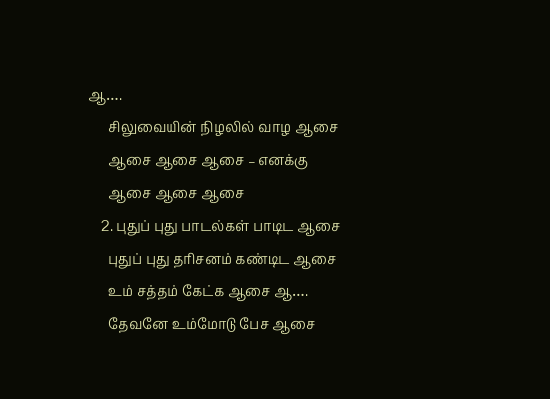ஆ….
      சிலுவையின் நிழலில் வாழ ஆசை
      ஆசை ஆசை ஆசை – எனக்கு
      ஆசை ஆசை ஆசை
    2. புதுப் புது பாடல்கள் பாடிட ஆசை
      புதுப் புது தரிசனம் கண்டிட ஆசை
      உம் சத்தம் கேட்க ஆசை ஆ….
      தேவனே உம்மோடு பேச ஆசை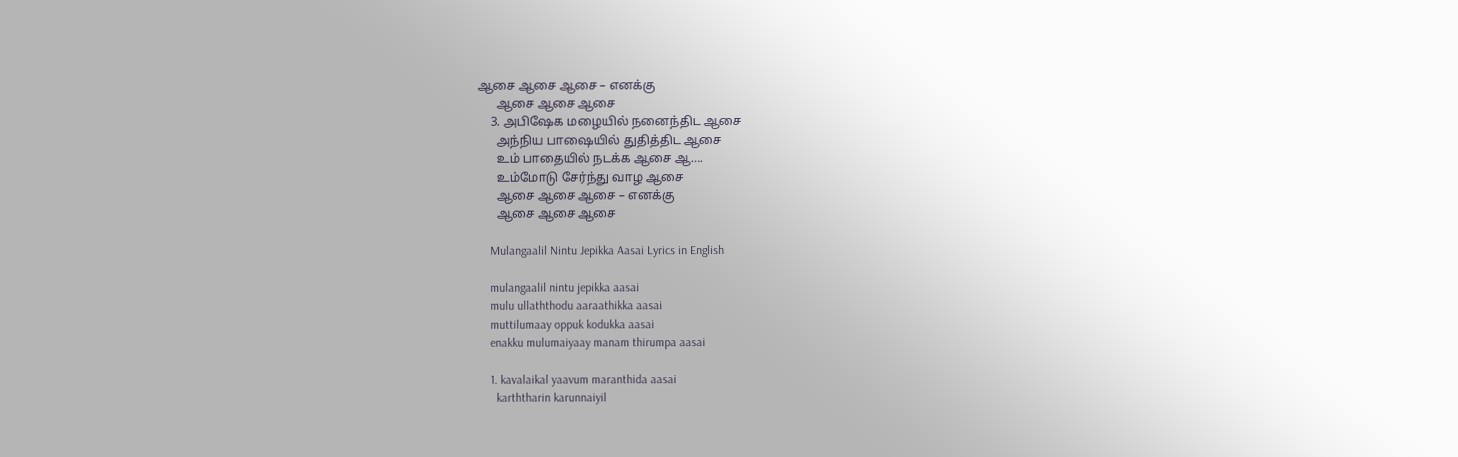ஆசை ஆசை ஆசை – எனக்கு
      ஆசை ஆசை ஆசை
    3. அபிஷேக மழையில் நனைந்திட ஆசை
      அந்நிய பாஷையில் துதித்திட ஆசை
      உம் பாதையில் நடக்க ஆசை ஆ….
      உம்மோடு சேர்ந்து வாழ ஆசை
      ஆசை ஆசை ஆசை – எனக்கு
      ஆசை ஆசை ஆசை

    Mulangaalil Nintu Jepikka Aasai Lyrics in English

    mulangaalil nintu jepikka aasai
    mulu ullaththodu aaraathikka aasai
    muttilumaay oppuk kodukka aasai
    enakku mulumaiyaay manam thirumpa aasai

    1. kavalaikal yaavum maranthida aasai
      karththarin karunnaiyil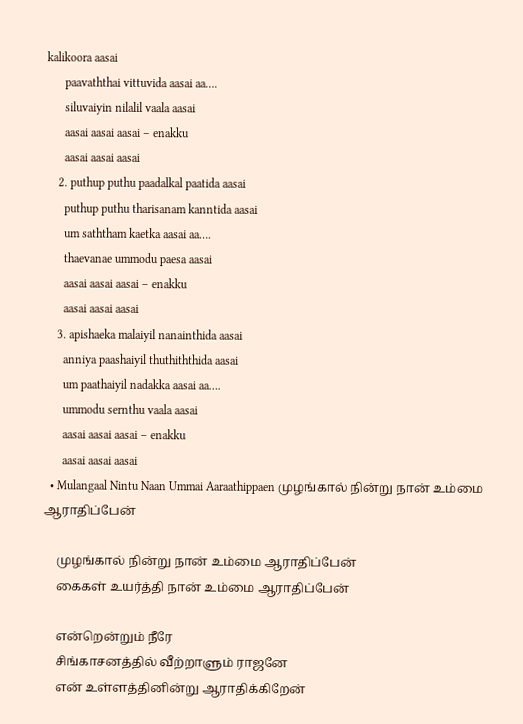kalikoora aasai
      paavaththai vittuvida aasai aa….
      siluvaiyin nilalil vaala aasai
      aasai aasai aasai – enakku
      aasai aasai aasai
    2. puthup puthu paadalkal paatida aasai
      puthup puthu tharisanam kanntida aasai
      um saththam kaetka aasai aa….
      thaevanae ummodu paesa aasai
      aasai aasai aasai – enakku
      aasai aasai aasai
    3. apishaeka malaiyil nanainthida aasai
      anniya paashaiyil thuthiththida aasai
      um paathaiyil nadakka aasai aa….
      ummodu sernthu vaala aasai
      aasai aasai aasai – enakku
      aasai aasai aasai
  • Mulangaal Nintu Naan Ummai Aaraathippaen முழங்கால் நின்று நான் உம்மை ஆராதிப்பேன்

    முழங்கால் நின்று நான் உம்மை ஆராதிப்பேன்
    கைகள் உயர்த்தி நான் உம்மை ஆராதிப்பேன்

    என்றென்றும் நீரே
    சிங்காசனத்தில் வீற்றாளும் ராஜனே
    என் உள்ளத்தினின்று ஆராதிக்கிறேன்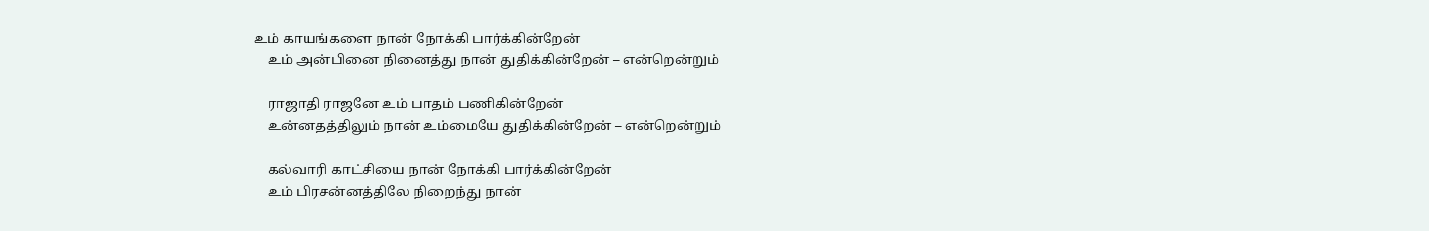உம் காயங்களை நான் நோக்கி பார்க்கின்றேன்
    உம் அன்பினை நினைத்து நான் துதிக்கின்றேன் – என்றென்றும்

    ராஜாதி ராஜனே உம் பாதம் பணிகின்றேன்
    உன்னதத்திலும் நான் உம்மையே துதிக்கின்றேன் – என்றென்றும்

    கல்வாரி காட்சியை நான் நோக்கி பார்க்கின்றேன்
    உம் பிரசன்னத்திலே நிறைந்து நான்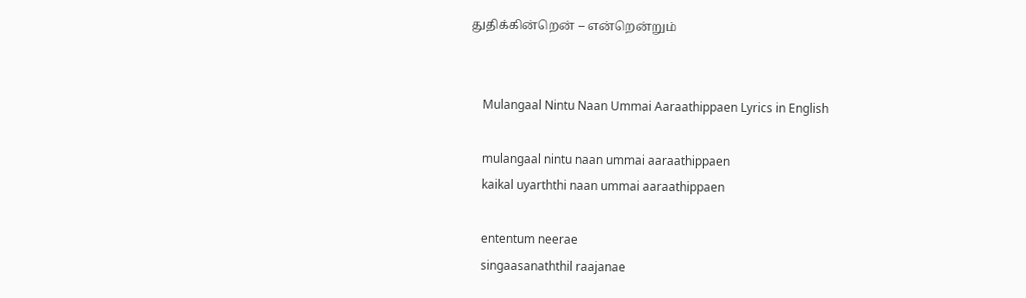துதிக்கின்றென் – என்றென்றும்


    Mulangaal Nintu Naan Ummai Aaraathippaen Lyrics in English

    mulangaal nintu naan ummai aaraathippaen
    kaikal uyarththi naan ummai aaraathippaen

    ententum neerae
    singaasanaththil raajanae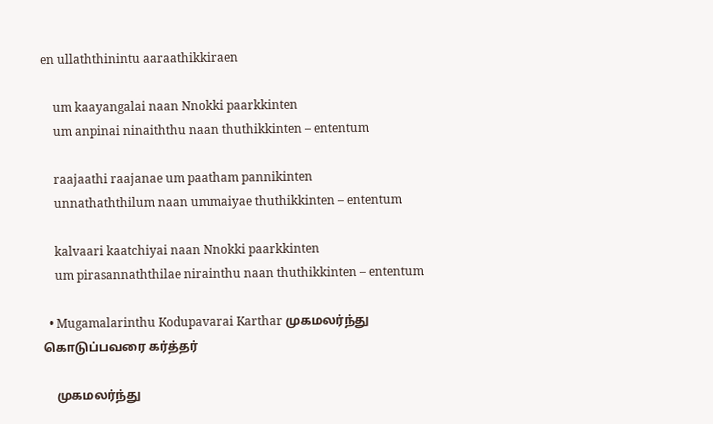en ullaththinintu aaraathikkiraen

    um kaayangalai naan Nnokki paarkkinten
    um anpinai ninaiththu naan thuthikkinten – ententum

    raajaathi raajanae um paatham pannikinten
    unnathaththilum naan ummaiyae thuthikkinten – ententum

    kalvaari kaatchiyai naan Nnokki paarkkinten
    um pirasannaththilae nirainthu naan thuthikkinten – ententum

  • Mugamalarinthu Kodupavarai Karthar முகமலர்ந்து கொடுப்பவரை கர்த்தர்

    முகமலர்ந்து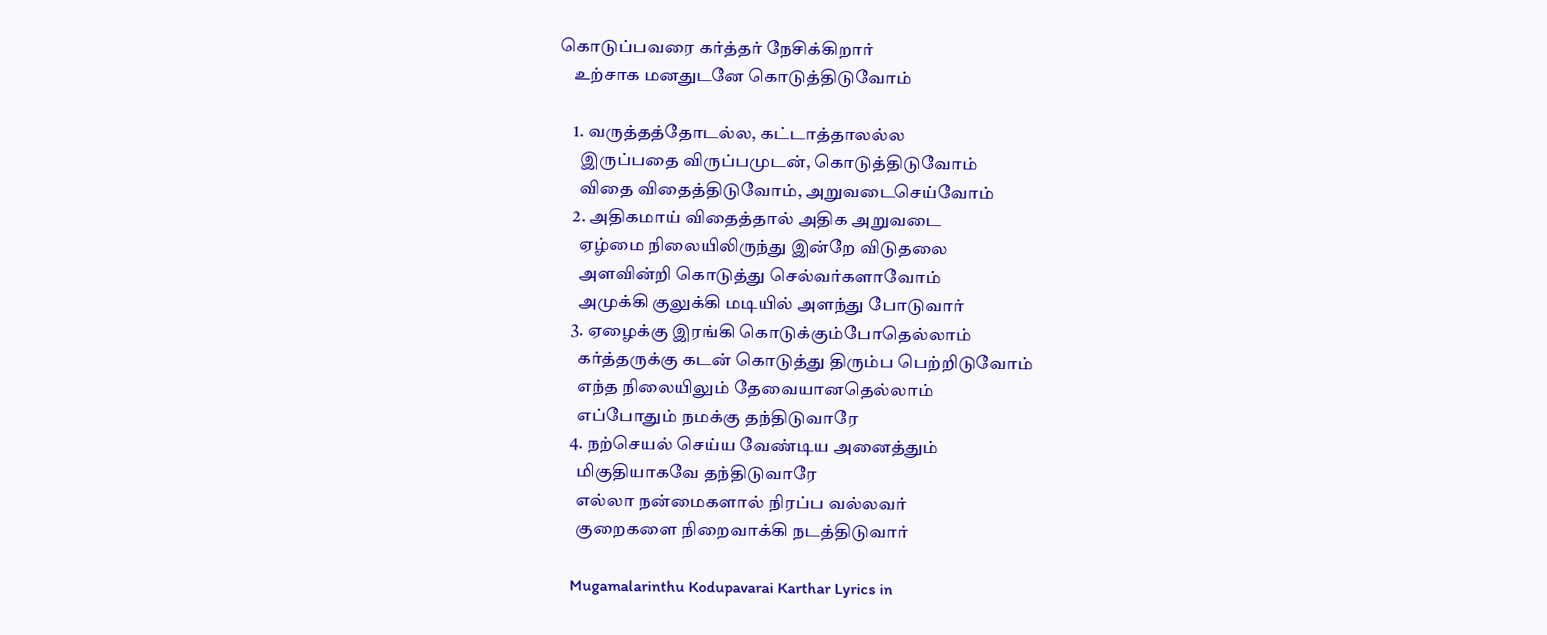கொடுப்பவரை கர்த்தர் நேசிக்கிறார்
    உற்சாக மனதுடனே கொடுத்திடுவோம்

    1. வருத்தத்தோடல்ல, கட்டாத்தாலல்ல
      இருப்பதை விருப்பமுடன், கொடுத்திடுவோம்
      விதை விதைத்திடுவோம், அறுவடைசெய்வோம்
    2. அதிகமாய் விதைத்தால் அதிக அறுவடை
      ஏழ்மை நிலையிலிருந்து இன்றே விடுதலை
      அளவின்றி கொடுத்து செல்வர்களாவோம்
      அமுக்கி குலுக்கி மடியில் அளந்து போடுவார்
    3. ஏழைக்கு இரங்கி கொடுக்கும்போதெல்லாம்
      கர்த்தருக்கு கடன் கொடுத்து திரும்ப பெற்றிடுவோம்
      எந்த நிலையிலும் தேவையானதெல்லாம்
      எப்போதும் நமக்கு தந்திடுவாரே
    4. நற்செயல் செய்ய வேண்டிய அனைத்தும்
      மிகுதியாகவே தந்திடுவாரே
      எல்லா நன்மைகளால் நிரப்ப வல்லவர்
      குறைகளை நிறைவாக்கி நடத்திடுவார்

    Mugamalarinthu Kodupavarai Karthar Lyrics in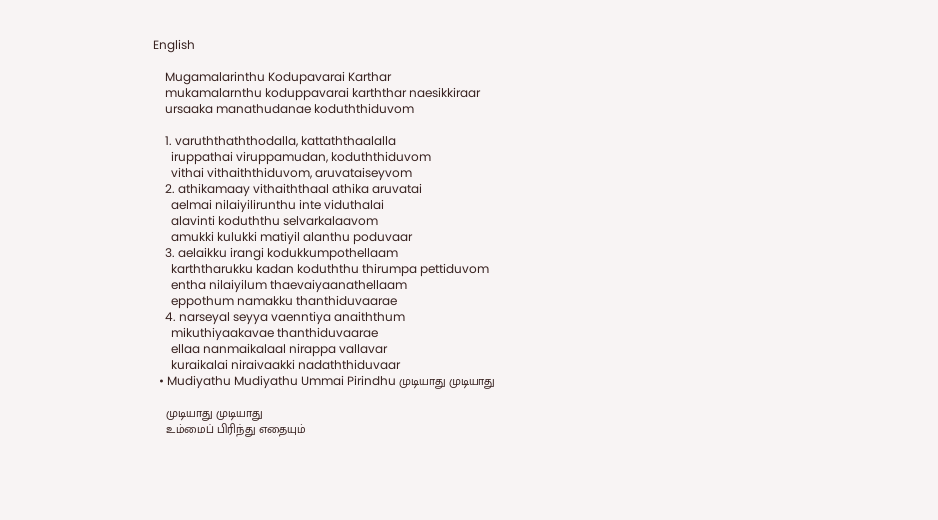English

    Mugamalarinthu Kodupavarai Karthar
    mukamalarnthu koduppavarai karththar naesikkiraar
    ursaaka manathudanae koduththiduvom

    1. varuththaththodalla, kattaththaalalla
      iruppathai viruppamudan, koduththiduvom
      vithai vithaiththiduvom, aruvataiseyvom
    2. athikamaay vithaiththaal athika aruvatai
      aelmai nilaiyilirunthu inte viduthalai
      alavinti koduththu selvarkalaavom
      amukki kulukki matiyil alanthu poduvaar
    3. aelaikku irangi kodukkumpothellaam
      karththarukku kadan koduththu thirumpa pettiduvom
      entha nilaiyilum thaevaiyaanathellaam
      eppothum namakku thanthiduvaarae
    4. narseyal seyya vaenntiya anaiththum
      mikuthiyaakavae thanthiduvaarae
      ellaa nanmaikalaal nirappa vallavar
      kuraikalai niraivaakki nadaththiduvaar
  • Mudiyathu Mudiyathu Ummai Pirindhu முடியாது முடியாது

    முடியாது முடியாது
    உம்மைப் பிரிந்து எதையும்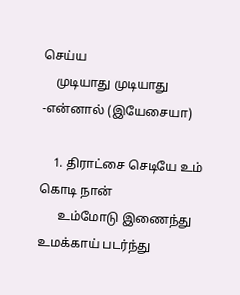செய்ய
    முடியாது முடியாது -என்னால் (இயேசையா)

    1. திராட்சை செடியே உம் கொடி நான்
      உம்மோடு இணைந்து உமக்காய் படர்ந்து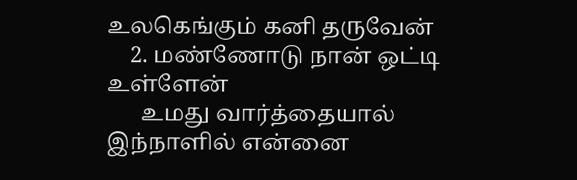உலகெங்கும் கனி தருவேன்
    2. மண்ணோடு நான் ஒட்டி உள்ளேன்
      உமது வார்த்தையால் இந்நாளில் என்னை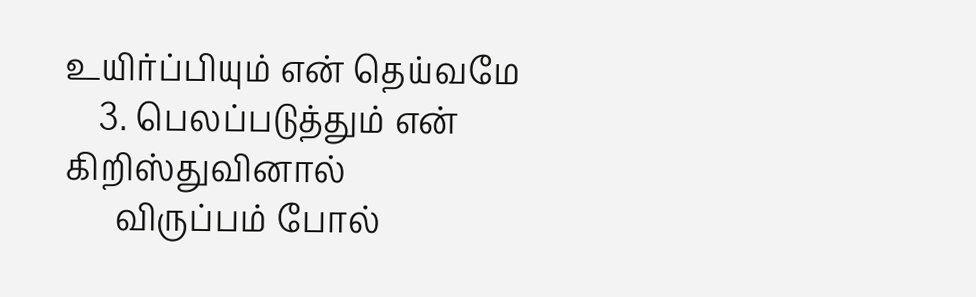உயிர்ப்பியும் என் தெய்வமே
    3. பெலப்படுத்தும் என் கிறிஸ்துவினால்
      விருப்பம் போல்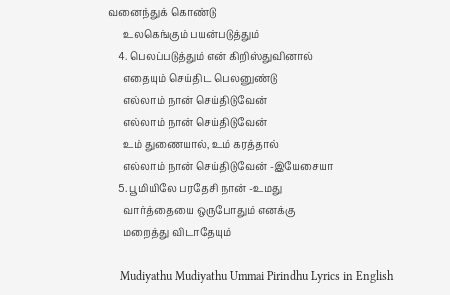வனைந்துக் கொண்டு
      உலகெங்கும் பயன்படுத்தும்
    4. பெலப்படுத்தும் என் கிறிஸ்துவினால்
      எதையும் செய்திட பெலனுண்டு
      எல்லாம் நான் செய்திடுவேன்
      எல்லாம் நான் செய்திடுவேன்
      உம் துணையால், உம் கரத்தால்
      எல்லாம் நான் செய்திடுவேன் -இயேசையா
    5. பூமியிலே பரதேசி நான் -உமது
      வார்த்தையை ஒருபோதும் எனக்கு
      மறைத்து விடாதேயும்

    Mudiyathu Mudiyathu Ummai Pirindhu Lyrics in English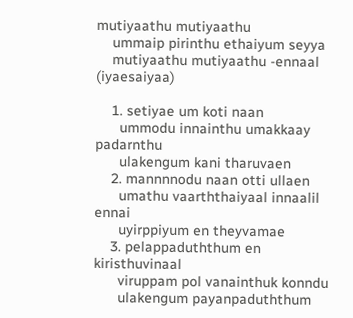mutiyaathu mutiyaathu
    ummaip pirinthu ethaiyum seyya
    mutiyaathu mutiyaathu -ennaal (iyaesaiyaa)

    1. setiyae um koti naan
      ummodu innainthu umakkaay padarnthu
      ulakengum kani tharuvaen
    2. mannnnodu naan otti ullaen
      umathu vaarththaiyaal innaalil ennai
      uyirppiyum en theyvamae
    3. pelappaduththum en kiristhuvinaal
      viruppam pol vanainthuk konndu
      ulakengum payanpaduththum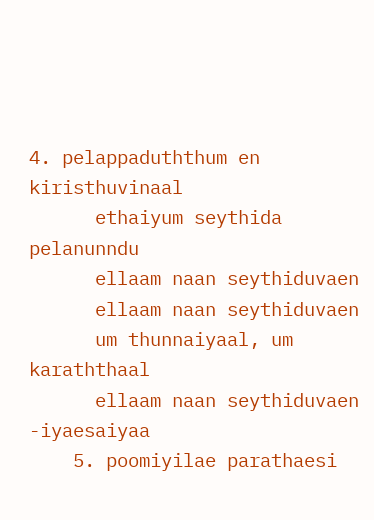4. pelappaduththum en kiristhuvinaal
      ethaiyum seythida pelanunndu
      ellaam naan seythiduvaen
      ellaam naan seythiduvaen
      um thunnaiyaal, um karaththaal
      ellaam naan seythiduvaen -iyaesaiyaa
    5. poomiyilae parathaesi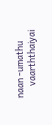naan -umathu
      vaarththaiyai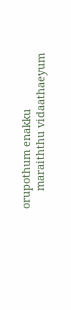orupothum enakku
      maraiththu vidaathaeyum